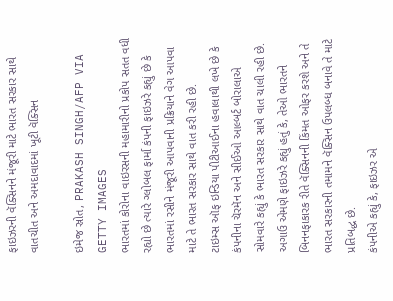ફાઇઝરની વૅક્સિનને મંજૂરી માટે ભારત સરકાર સાથે વાતચીત અને અમદાવાદમાં ખૂટી વૅક્સિન

ઇમેજ સ્રોત, PRAKASH SINGH/AFP VIA GETTY IMAGES
ભારતમાં કોરોના વાઇરસની મહામારીનો પ્રકોપ સતત વધી રહ્યો છે ત્યારે ગ્લોબલ ફાર્મા કંપની ફાઇઝરે કહ્યું છે કે ભારતમાં રસીને મંજૂરી આપવાની પ્રક્રિયાને વેગ આપવા માટે તે ભારત સરકાર સાથે વાત કરી રહી છે.
ટાઇમ્સ ઑફ ઇન્ડિયા પીટીઆઈના હવાલાથી લખે છે કે કંપનીના ચૅરમૅન અને સીઈઓ આલ્બર્ટ બોરાલાએ સોમવારે કહ્યું કે ભારત સરકાર સાથે વાત ચાલી રહી છે.
અગાઉ એમણે ફાઇઝરે કહ્યું હતું કે, તેઓ ભારતને બિનનફાકારક રીતે વૅક્સિનની કિંમત ઓફર કરશે અને તે ભારત સરકારની તમામને વૅક્સિન ઉપલબ્ધ બનાવે તે માટે પ્રતિબદ્ધ છે.
કંપનીએ કહ્યું કે, ફાઇઝર એ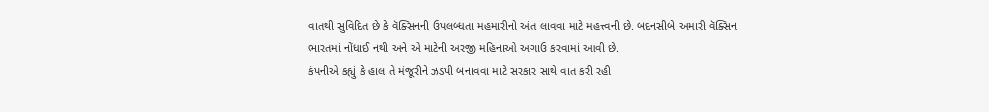વાતથી સુવિદિત છે કે વૅક્સિનની ઉપલબ્ધતા મહમારીનો અંત લાવવા માટે મહત્ત્વની છે. બદનસીબે અમારી વૅક્સિન ભારતમાં નોંધાઈ નથી અને એ માટેની અરજી મહિનાઓ અગાઉ કરવામાં આવી છે.
કંપનીએ કહ્યું કે હાલ તે મંજૂરીને ઝડપી બનાવવા માટે સરકાર સાથે વાત કરી રહી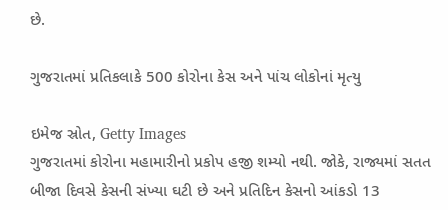છે.

ગુજરાતમાં પ્રતિકલાકે 500 કોરોના કેસ અને પાંચ લોકોનાં મૃત્યુ

ઇમેજ સ્રોત, Getty Images
ગુજરાતમાં કોરોના મહામારીનો પ્રકોપ હજી શમ્યો નથી. જોકે, રાજ્યમાં સતત બીજા દિવસે કેસની સંખ્યા ઘટી છે અને પ્રતિદિન કેસનો આંકડો 13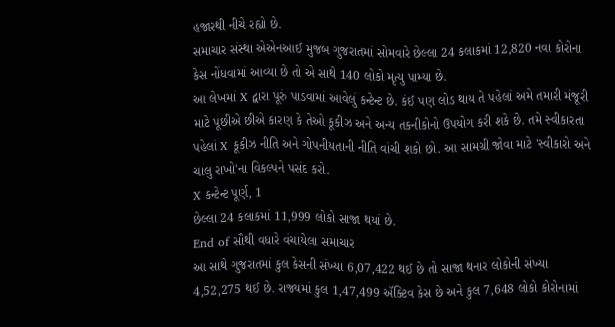હજારથી નીચે રહ્યો છે.
સમાચાર સંસ્થા એએનઆઈ મુજબ ગુજરાતમાં સોમવારે છેલ્લા 24 કલાકમાં 12,820 નવા કોરોના કેસ નોંધવામાં આવ્યા છે તો એ સાથે 140 લોકો મૃત્યુ પામ્યા છે.
આ લેખમાં X દ્વારા પૂરું પાડવામાં આવેલું કન્ટેન્ટ છે. કંઈ પણ લોડ થાય તે પહેલાં અમે તમારી મંજૂરી માટે પૂછીએ છીએ કારણ કે તેઓ કૂકીઝ અને અન્ય તકનીકોનો ઉપયોગ કરી શકે છે. તમે સ્વીકારતા પહેલાં X કૂકીઝ નીતિ અને ગોપનીયતાની નીતિ વાંચી શકો છો. આ સામગ્રી જોવા માટે 'સ્વીકારો અને ચાલુ રાખો'ના વિકલ્પને પસંદ કરો.
X કન્ટેન્ટ પૂર્ણ, 1
છેલ્લા 24 કલાકમાં 11,999 લોકો સાજા થયાં છે.
End of સૌથી વધારે વંચાયેલા સમાચાર
આ સાથે ગુજરાતમાં કુલ કેસની સંખ્યા 6,07,422 થઈ છે તો સાજા થનાર લોકોની સંખ્યા 4,52,275 થઈ છે. રાજ્યમાં કુલ 1,47,499 ઍક્ટિવ કેસ છે અને કુલ 7,648 લોકો કોરોનામાં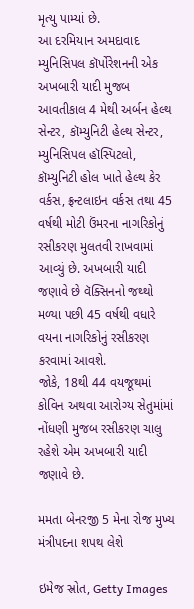મૃત્યુ પામ્યાં છે.
આ દરમિયાન અમદાવાદ મ્યુનિસિપલ કૉર્પોરેશનની એક અખબારી યાદી મુજબ આવતીકાલ 4 મેથી અર્બન હેલ્થ સેન્ટર, કૉમ્યુનિટી હેલ્થ સેન્ટર, મ્યુનિસિપલ હૉસ્પિટલો, કૉમ્યુનિટી હોલ ખાતે હેલ્થ કેર વર્કસ, ફ્રન્ટલાઇન વર્કસ તથા 45 વર્ષથી મોટી ઉંમરના નાગરિકોનું રસીકરણ મુલતવી રાખવામાં આવ્યું છે. અખબારી યાદી જણાવે છે વૅક્સિનનો જથ્થો મળ્યા પછી 45 વર્ષથી વધારે વયના નાગરિકોનું રસીકરણ કરવામાં આવશે.
જોકે, 18થી 44 વયજૂથમાં કોવિન અથવા આરોગ્ય સેતુમાંમાં નોંધણી મુજબ રસીકરણ ચાલુ રહેશે એમ અખબારી યાદી જણાવે છે.

મમતા બેનરજી 5 મેના રોજ મુખ્ય મંત્રીપદના શપથ લેશે

ઇમેજ સ્રોત, Getty Images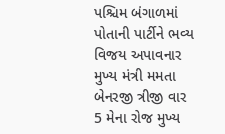પશ્ચિમ બંગાળમાં પોતાની પાર્ટીને ભવ્ય વિજય અપાવનાર મુખ્ય મંત્રી મમતા બેનરજી ત્રીજી વાર 5 મેના રોજ મુખ્ય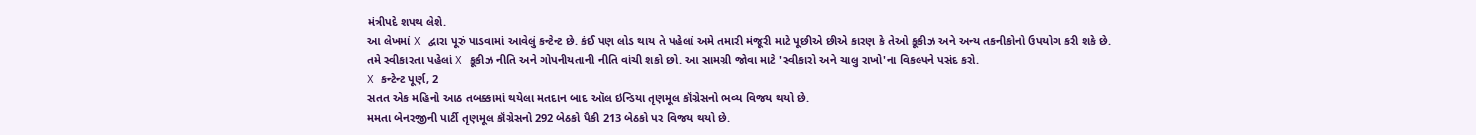મંત્રીપદે શપથ લેશે.
આ લેખમાં X દ્વારા પૂરું પાડવામાં આવેલું કન્ટેન્ટ છે. કંઈ પણ લોડ થાય તે પહેલાં અમે તમારી મંજૂરી માટે પૂછીએ છીએ કારણ કે તેઓ કૂકીઝ અને અન્ય તકનીકોનો ઉપયોગ કરી શકે છે. તમે સ્વીકારતા પહેલાં X કૂકીઝ નીતિ અને ગોપનીયતાની નીતિ વાંચી શકો છો. આ સામગ્રી જોવા માટે 'સ્વીકારો અને ચાલુ રાખો'ના વિકલ્પને પસંદ કરો.
X કન્ટેન્ટ પૂર્ણ, 2
સતત એક મહિનો આઠ તબક્કામાં થયેલા મતદાન બાદ ઑલ ઇન્ડિયા તૃણમૂલ કૉંગ્રેસનો ભવ્ય વિજય થયો છે.
મમતા બેનરજીની પાર્ટી તૃણમૂલ કૉંગ્રેસનો 292 બેઠકો પૈકી 213 બેઠકો પર વિજય થયો છે.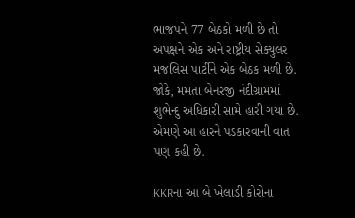ભાજપને 77 બેઠકો મળી છે તો અપક્ષને એક અને રાષ્ટ્રીય સેક્યુલર મજલિસ પાર્ટીને એક બેઠક મળી છે.
જોકે, મમતા બેનરજી નંદીગ્રામમાં શુભેન્દુ અધિકારી સામે હારી ગયા છે. એમણે આ હારને પડકારવાની વાત પણ કહી છે.

KKRના આ બે ખેલાડી કોરોના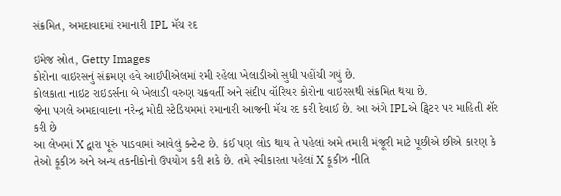સંક્રમિત, અમદાવાદમાં રમાનારી IPL મૅચ રદ

ઇમેજ સ્રોત, Getty Images
કોરોના વાઇરસનું સંક્રમણ હવે આઈપીએલમાં રમી રહેલા ખેલાડીઓ સુધી પહોંચી ગયું છે.
કોલકાતા નાઇટ રાઇડર્સના બે ખેલાડી વરુણ ચક્રવર્તી અને સંદીપ વૉરિયર કોરોના વાઇરસથી સંક્રમિત થયા છે.
જેના પગલે અમદાવાદના નરેન્દ્ર મોદી સ્ટેડિયમમાં રમાનારી આજની મૅચ રદ કરી દેવાઈ છે. આ અંગે IPLએ ટ્વિટર પર માહિતી શૅર કરી છે
આ લેખમાં X દ્વારા પૂરું પાડવામાં આવેલું કન્ટેન્ટ છે. કંઈ પણ લોડ થાય તે પહેલાં અમે તમારી મંજૂરી માટે પૂછીએ છીએ કારણ કે તેઓ કૂકીઝ અને અન્ય તકનીકોનો ઉપયોગ કરી શકે છે. તમે સ્વીકારતા પહેલાં X કૂકીઝ નીતિ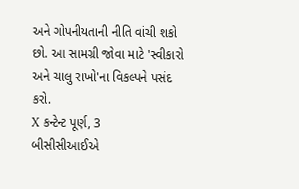અને ગોપનીયતાની નીતિ વાંચી શકો છો. આ સામગ્રી જોવા માટે 'સ્વીકારો અને ચાલુ રાખો'ના વિકલ્પને પસંદ કરો.
X કન્ટેન્ટ પૂર્ણ, 3
બીસીસીઆઈએ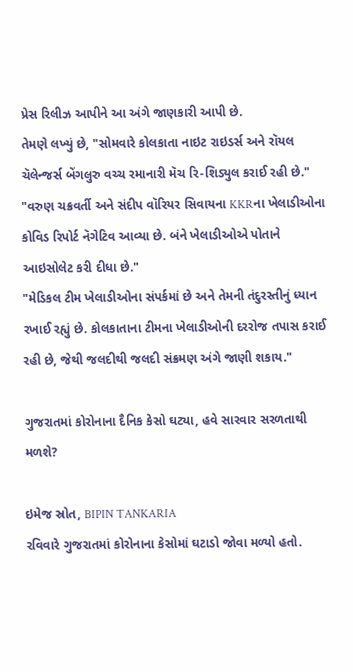પ્રેસ રિલીઝ આપીને આ અંગે જાણકારી આપી છે.
તેમણે લખ્યું છે, "સોમવારે કોલકાતા નાઇટ રાઇડર્સ અને રૉયલ ચૅલેન્જર્સ બેંગલુરુ વચ્ચ રમાનારી મૅચ રિ-શિડ્યુલ કરાઈ રહી છે."
"વરુણ ચક્રવર્તી અને સંદીપ વૉરિયર સિવાયના KKRના ખેલાડીઓના કોવિડ રિપોર્ટ નૅગેટિવ આવ્યા છે. બંને ખેલાડીઓએ પોતાને આઇસોલેટ કરી દીધા છે."
"મેડિકલ ટીમ ખેલાડીઓના સંપર્કમાં છે અને તેમની તંદુરસ્તીનું ધ્યાન રખાઈ રહ્યું છે. કોલકાતાના ટીમના ખેલાડીઓની દરરોજ તપાસ કરાઈ રહી છે, જેથી જલદીથી જલદી સંક્રમણ અંગે જાણી શકાય."

ગુજરાતમાં કોરોનાના દૈનિક કેસો ઘટ્યા, હવે સારવાર સરળતાથી મળશે?

ઇમેજ સ્રોત, BIPIN TANKARIA
રવિવારે ગુજરાતમાં કોરોનાના કેસોમાં ઘટાડો જોવા મળ્યો હતો.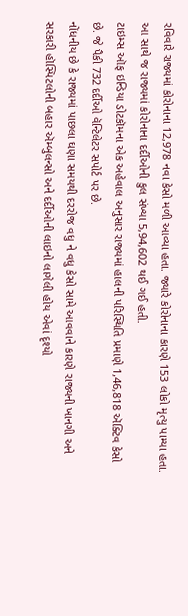રવિવારે રાજ્યમાં કોરોનાના 12,978 નવા કેસો મળી આવ્યા હતા. જ્યારે કોરોનાના કારણે 153 લોકો મૃત્યુ પામ્યા હતા.
આ સાથે જ રાજ્યમાં કોરોનાના દર્દીઓની કુલ સંખ્યા 5,94,602 થઈ ગઈ હતી.
ટાઇમ્સ ઑફ ઇન્ડિયા ડોટકૉમના એક અહેવાલ અનુસાર રાજ્યમાં હાલની પરિસ્થિતિ પ્રમાણે 1,46,818 ઍક્ટિવ કેસો છે. જે પૈકી 732 દર્દીઓ વૅન્ટિલેટર સપોર્ટ પર છે.
નોંધનીય છે કે રાજ્યમાં પાછલા ઘણા સમયથી દરરોજ વધુ ને વધુ કેસો સામે આવવાને કારણે રાજ્યની ખાનગી અને સરકારી હૉસ્પિટલોની બહાર ઍમ્બુલન્સો અને દર્દીઓની લાઇનો લાગેલી હોય એવાં દૃશ્યો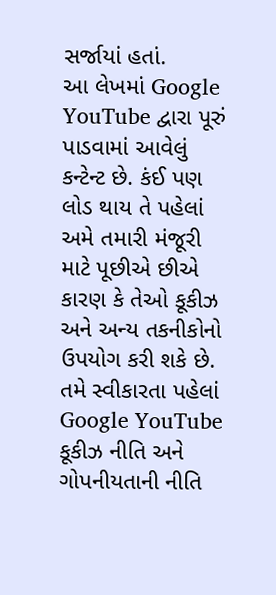સર્જાયાં હતાં.
આ લેખમાં Google YouTube દ્વારા પૂરું પાડવામાં આવેલું કન્ટેન્ટ છે. કંઈ પણ લોડ થાય તે પહેલાં અમે તમારી મંજૂરી માટે પૂછીએ છીએ કારણ કે તેઓ કૂકીઝ અને અન્ય તકનીકોનો ઉપયોગ કરી શકે છે. તમે સ્વીકારતા પહેલાં Google YouTube કૂકીઝ નીતિ અને ગોપનીયતાની નીતિ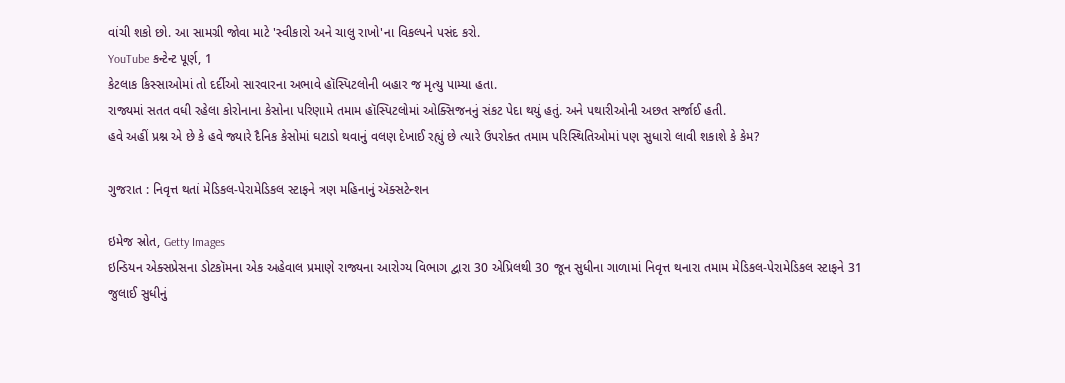વાંચી શકો છો. આ સામગ્રી જોવા માટે 'સ્વીકારો અને ચાલુ રાખો'ના વિકલ્પને પસંદ કરો.
YouTube કન્ટેન્ટ પૂર્ણ, 1
કેટલાક કિસ્સાઓમાં તો દર્દીઓ સારવારના અભાવે હૉસ્પિટલોની બહાર જ મૃત્યુ પામ્યા હતા.
રાજ્યમાં સતત વધી રહેલા કોરોનાના કેસોના પરિણામે તમામ હૉસ્પિટલોમાં ઓક્સિજનનું સંકટ પેદા થયું હતું. અને પથારીઓની અછત સર્જાઈ હતી.
હવે અહીં પ્રશ્ન એ છે કે હવે જ્યારે દૈનિક કેસોમાં ઘટાડો થવાનું વલણ દેખાઈ રહ્યું છે ત્યારે ઉપરોક્ત તમામ પરિસ્થિતિઓમાં પણ સુધારો લાવી શકાશે કે કેમ?

ગુજરાત : નિવૃત્ત થતાં મેડિકલ-પેરામેડિકલ સ્ટાફને ત્રણ મહિનાનું ઍક્સટેન્શન

ઇમેજ સ્રોત, Getty Images
ઇન્ડિયન એક્સપ્રેસના ડોટકૉમના એક અહેવાલ પ્રમાણે રાજ્યના આરોગ્ય વિભાગ દ્વારા 30 એપ્રિલથી 30 જૂન સુધીના ગાળામાં નિવૃત્ત થનારા તમામ મેડિકલ-પેરામેડિકલ સ્ટાફને 31 જુલાઈ સુધીનું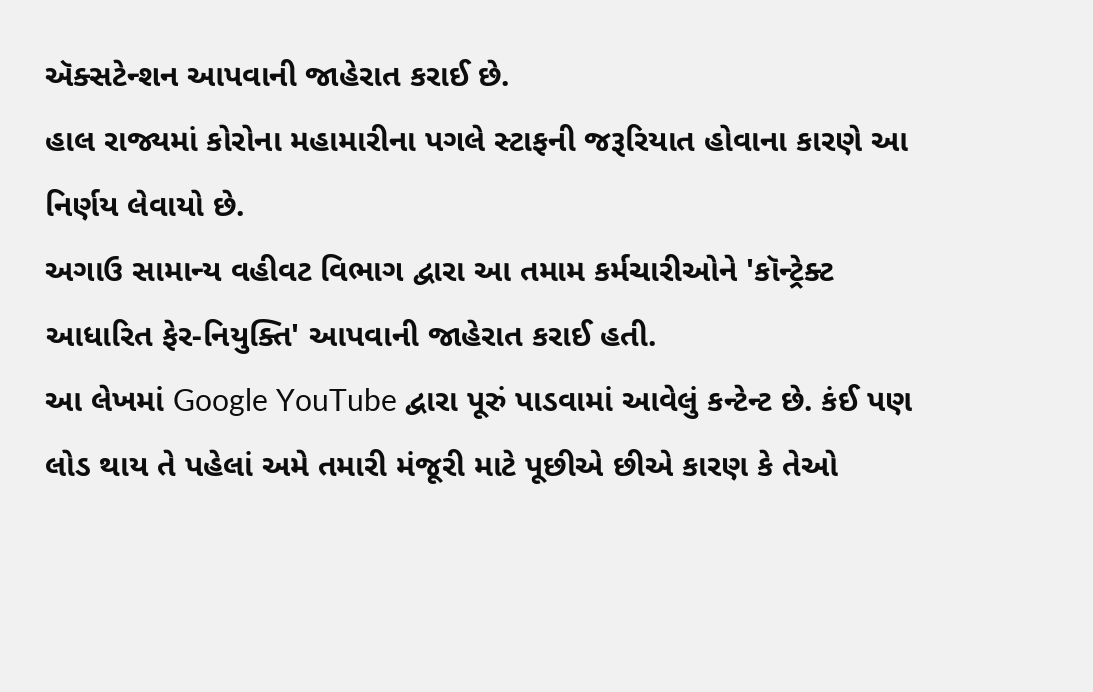ઍક્સટેન્શન આપવાની જાહેરાત કરાઈ છે.
હાલ રાજ્યમાં કોરોના મહામારીના પગલે સ્ટાફની જરૂરિયાત હોવાના કારણે આ નિર્ણય લેવાયો છે.
અગાઉ સામાન્ય વહીવટ વિભાગ દ્વારા આ તમામ કર્મચારીઓને 'કૉન્ટ્રેક્ટ આધારિત ફેર-નિયુક્તિ' આપવાની જાહેરાત કરાઈ હતી.
આ લેખમાં Google YouTube દ્વારા પૂરું પાડવામાં આવેલું કન્ટેન્ટ છે. કંઈ પણ લોડ થાય તે પહેલાં અમે તમારી મંજૂરી માટે પૂછીએ છીએ કારણ કે તેઓ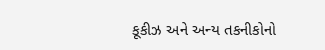કૂકીઝ અને અન્ય તકનીકોનો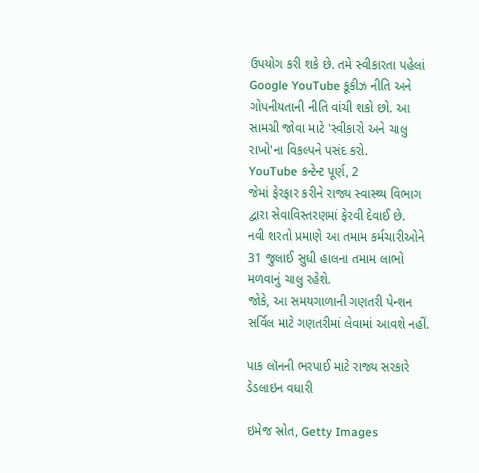ઉપયોગ કરી શકે છે. તમે સ્વીકારતા પહેલાં Google YouTube કૂકીઝ નીતિ અને ગોપનીયતાની નીતિ વાંચી શકો છો. આ સામગ્રી જોવા માટે 'સ્વીકારો અને ચાલુ રાખો'ના વિકલ્પને પસંદ કરો.
YouTube કન્ટેન્ટ પૂર્ણ, 2
જેમાં ફેરફાર કરીને રાજ્ય સ્વાસ્થ્ય વિભાગ દ્વારા સેવાવિસ્તરણમાં ફેરવી દેવાઈ છે.
નવી શરતો પ્રમાણે આ તમામ કર્મચારીઓને 31 જુલાઈ સુધી હાલના તમામ લાભો મળવાનું ચાલુ રહેશે.
જોકે, આ સમયગાળાની ગણતરી પેન્શન સર્વિલ માટે ગણતરીમાં લેવામાં આવશે નહીં.

પાક લૉનની ભરપાઈ માટે રાજ્ય સરકારે ડેડલાઇન વધારી

ઇમેજ સ્રોત, Getty Images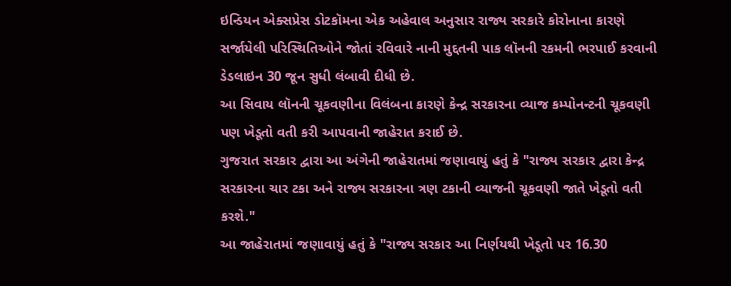ઇન્ડિયન એક્સપ્રેસ ડોટકૉમના એક અહેવાલ અનુસાર રાજ્ય સરકારે કોરોનાના કારણે સર્જાયેલી પરિસ્થિતિઓને જોતાં રવિવારે નાની મુદ્દતની પાક લૉનની રકમની ભરપાઈ કરવાની ડેડલાઇન 30 જૂન સુધી લંબાવી દીધી છે.
આ સિવાય લૉનની ચૂકવણીના વિલંબના કારણે કેન્દ્ર સરકારના વ્યાજ કમ્પોનન્ટની ચૂકવણી પણ ખેડૂતો વતી કરી આપવાની જાહેરાત કરાઈ છે.
ગુજરાત સરકાર દ્વારા આ અંગેની જાહેરાતમાં જણાવાયું હતું કે "રાજ્ય સરકાર દ્વારા કેન્દ્ર સરકારના ચાર ટકા અને રાજ્ય સરકારના ત્રણ ટકાની વ્યાજની ચૂકવણી જાતે ખેડૂતો વતી કરશે."
આ જાહેરાતમાં જણાવાયું હતું કે "રાજ્ય સરકાર આ નિર્ણયથી ખેડૂતો પર 16.30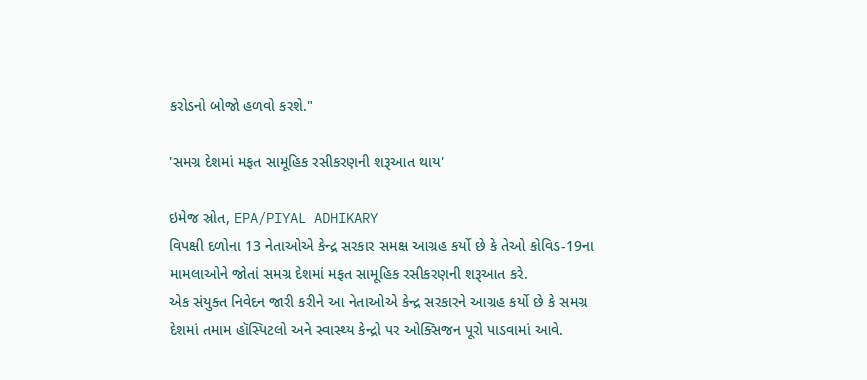કરોડનો બોજો હળવો કરશે."

'સમગ્ર દેશમાં મફત સામૂહિક રસીકરણની શરૂઆત થાય'

ઇમેજ સ્રોત, EPA/PIYAL ADHIKARY
વિપક્ષી દળોના 13 નેતાઓએ કેન્દ્ર સરકાર સમક્ષ આગ્રહ કર્યો છે કે તેઓ કોવિડ-19ના મામલાઓને જોતાં સમગ્ર દેશમાં મફત સામૂહિક રસીકરણની શરૂઆત કરે.
એક સંયુક્ત નિવેદન જારી કરીને આ નેતાઓએ કેન્દ્ર સરકારને આગ્રહ કર્યો છે કે સમગ્ર દેશમાં તમામ હૉસ્પિટલો અને સ્વાસ્થ્ય કેન્દ્રો પર ઓક્સિજન પૂરો પાડવામાં આવે.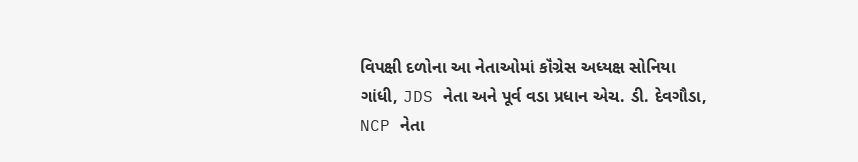વિપક્ષી દળોના આ નેતાઓમાં કૉંગ્રેસ અધ્યક્ષ સોનિયા ગાંધી, JDS નેતા અને પૂર્વ વડા પ્રધાન એચ. ડી. દેવગૌડા, NCP નેતા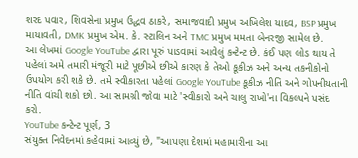શરદ પવાર, શિવસેના પ્રમુખ ઉદ્ધવ ઠાકરે, સમાજવાદી પ્રમુખ અખિલેશ યાદવ, BSP પ્રમુખ માયાવતી, DMK પ્રમુખ એમ. કે. સ્ટાલિન અને TMC પ્રમુખ મમતા બેનરજી સામેલ છે.
આ લેખમાં Google YouTube દ્વારા પૂરું પાડવામાં આવેલું કન્ટેન્ટ છે. કંઈ પણ લોડ થાય તે પહેલાં અમે તમારી મંજૂરી માટે પૂછીએ છીએ કારણ કે તેઓ કૂકીઝ અને અન્ય તકનીકોનો ઉપયોગ કરી શકે છે. તમે સ્વીકારતા પહેલાં Google YouTube કૂકીઝ નીતિ અને ગોપનીયતાની નીતિ વાંચી શકો છો. આ સામગ્રી જોવા માટે 'સ્વીકારો અને ચાલુ રાખો'ના વિકલ્પને પસંદ કરો.
YouTube કન્ટેન્ટ પૂર્ણ, 3
સંયુક્ત નિવેદનમાં કહેવામાં આવ્યું છે, "આપણા દેશમાં મહામારીના આ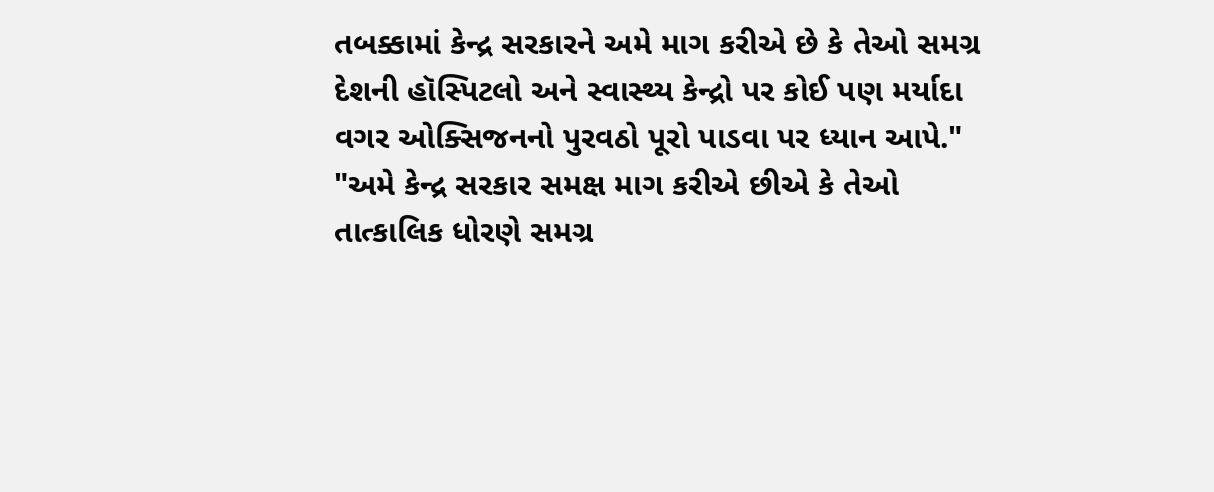તબક્કામાં કેન્દ્ર સરકારને અમે માગ કરીએ છે કે તેઓ સમગ્ર દેશની હૉસ્પિટલો અને સ્વાસ્થ્ય કેન્દ્રો પર કોઈ પણ મર્યાદા વગર ઓક્સિજનનો પુરવઠો પૂરો પાડવા પર ધ્યાન આપે."
"અમે કેન્દ્ર સરકાર સમક્ષ માગ કરીએ છીએ કે તેઓ તાત્કાલિક ધોરણે સમગ્ર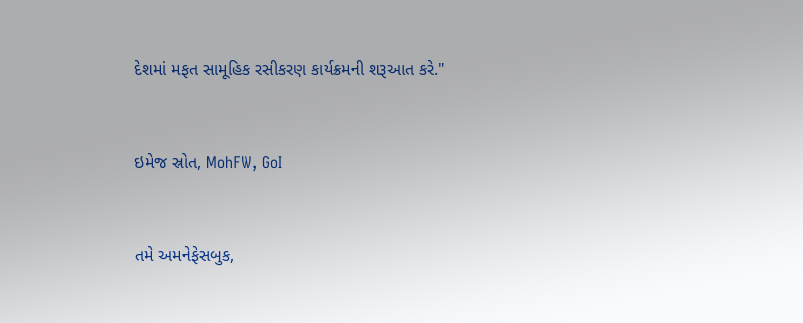દેશમાં મફત સામૂહિક રસીકરણ કાર્યક્રમની શરૂઆત કરે."


ઇમેજ સ્રોત, MohFW, GoI


તમે અમનેફેસબુક,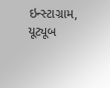ઇન્સ્ટાગ્રામ, યૂટ્યૂબ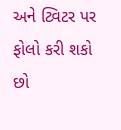અને ટ્વિટર પર ફોલો કરી શકો છો